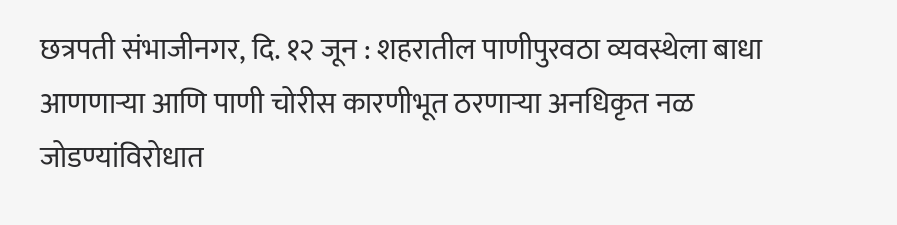छत्रपती संभाजीनगर, दि. १२ जून : शहरातील पाणीपुरवठा व्यवस्थेला बाधा आणणाऱ्या आणि पाणी चोरीस कारणीभूत ठरणाऱ्या अनधिकृत नळ जोडण्यांविरोधात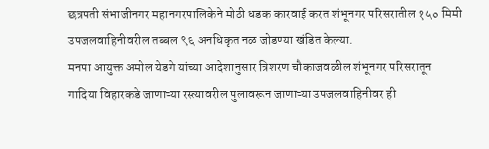छत्रपती संभाजीनगर महानगरपालिकेने मोठी धडक कारवाई करत शंभूनगर परिसरातील १५० मिमी उपजलवाहिनीवरील तब्बल ९६ अनधिकृत नळ जोडण्या खंडित केल्या.
मनपा आयुक्त अमोल येडगे यांच्या आदेशानुसार त्रिशरण चौकाजवळील शंभूनगर परिसरातून गादिया विहारकडे जाणाऱ्या रस्त्यावरील पुलावरून जाणाऱ्या उपजलवाहिनीवर ही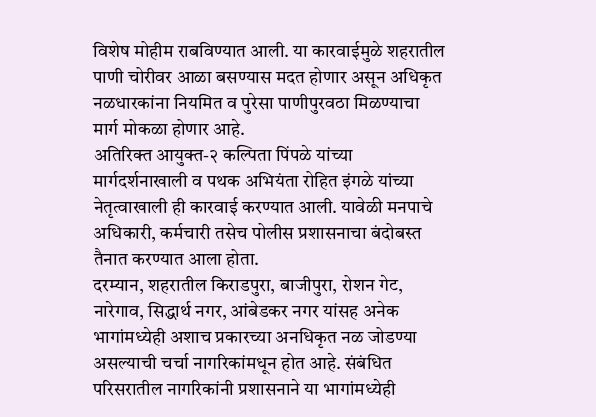विशेष मोहीम राबविण्यात आली. या कारवाईमुळे शहरातील पाणी चोरीवर आळा बसण्यास मदत होणार असून अधिकृत नळधारकांना नियमित व पुरेसा पाणीपुरवठा मिळण्याचा मार्ग मोकळा होणार आहे.
अतिरिक्त आयुक्त-२ कल्पिता पिंपळे यांच्या मार्गदर्शनाखाली व पथक अभियंता रोहित इंगळे यांच्या नेतृत्वाखाली ही कारवाई करण्यात आली. यावेळी मनपाचे अधिकारी, कर्मचारी तसेच पोलीस प्रशासनाचा बंदोबस्त तैनात करण्यात आला होता.
दरम्यान, शहरातील किराडपुरा, बाजीपुरा, रोशन गेट, नारेगाव, सिद्धार्थ नगर, आंबेडकर नगर यांसह अनेक भागांमध्येही अशाच प्रकारच्या अनधिकृत नळ जोडण्या असल्याची चर्चा नागरिकांमधून होत आहे. संबंधित परिसरातील नागरिकांनी प्रशासनाने या भागांमध्येही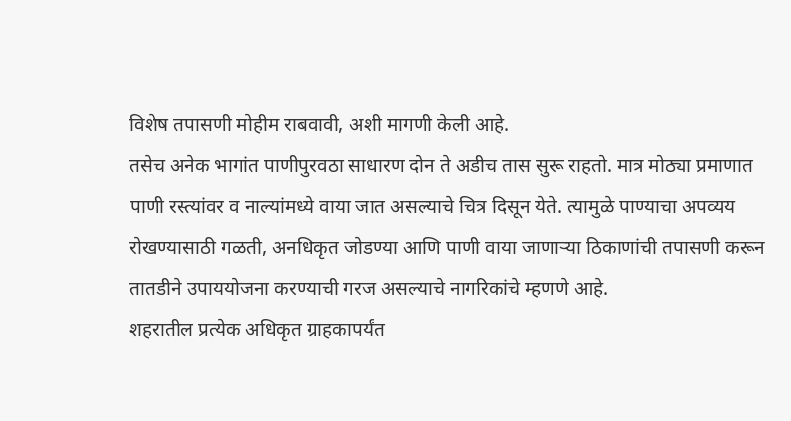विशेष तपासणी मोहीम राबवावी, अशी मागणी केली आहे.
तसेच अनेक भागांत पाणीपुरवठा साधारण दोन ते अडीच तास सुरू राहतो. मात्र मोठ्या प्रमाणात पाणी रस्त्यांवर व नाल्यांमध्ये वाया जात असल्याचे चित्र दिसून येते. त्यामुळे पाण्याचा अपव्यय रोखण्यासाठी गळती, अनधिकृत जोडण्या आणि पाणी वाया जाणाऱ्या ठिकाणांची तपासणी करून तातडीने उपाययोजना करण्याची गरज असल्याचे नागरिकांचे म्हणणे आहे.
शहरातील प्रत्येक अधिकृत ग्राहकापर्यंत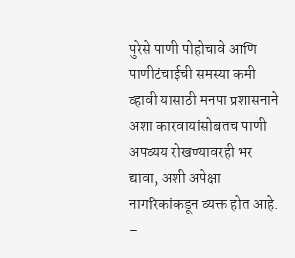पुरेसे पाणी पोहोचावे आणि पाणीटंचाईची समस्या कमी व्हावी यासाठी मनपा प्रशासनाने अशा कारवायांसोबतच पाणी अपव्यय रोखण्यावरही भर द्यावा, अशी अपेक्षा नागरिकांकडून व्यक्त होत आहे.
–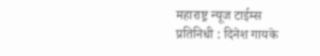महाराष्ट्र न्यूज टाईम्स
प्रतिनिधी : दिनेश गायके